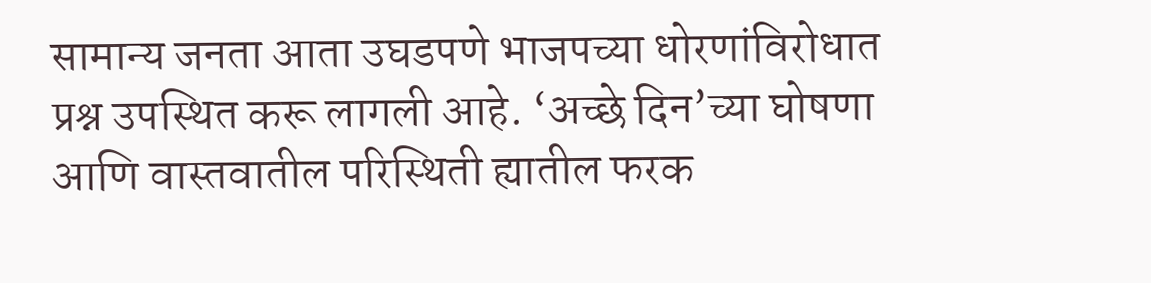सामान्य जनता आता उघडपणे भाजपच्या धोरणांविरोधात प्रश्न उपस्थित करू लागली आहे. ‘अच्छे दिन’च्या घोषणा आणि वास्तवातील परिस्थिती ह्यातील फरक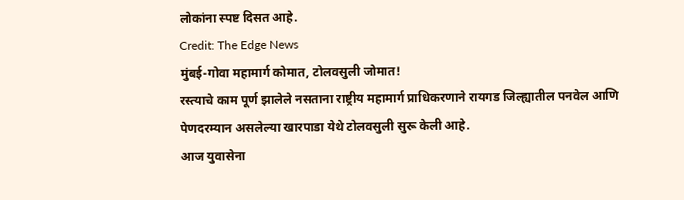लोकांना स्पष्ट दिसत आहे.
Credit: The Edge News
मुंबई-गोवा महामार्ग कोमात, टोलवसुली जोमात!
रस्त्याचे काम पूर्ण झालेले नसताना राष्ट्रीय महामार्ग प्राधिकरणाने रायगड जिल्ह्यातील पनवेल आणि पेणदरम्यान असलेल्या खारपाडा येथे टोलवसुली सुरू केली आहे.
आज युवासेना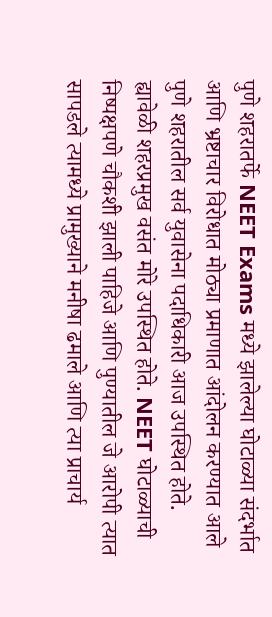पुणे शहरातर्फे NEET Exams मध्ये झालेल्या घोटाळ्या संदर्भात आणि भ्रष्टाचार विरोधात मोठ्या प्रमाणात आंदोलन करण्यात आले पुणे शहरातील सर्व युवासेना पदाधिकारी आज उपस्थित होते.
ह्यावेळी शहरप्रमुख वसंत मोरे उपस्थित होते. NEET घोटाळ्याची निष्पक्षपणे चौकशी झाली पाहिजे आणि पुण्यातील जे आरोपी त्यात सापडले त्यामध्ये प्रामुख्याने मनीषा ढमाले आणि त्या प्राचार्य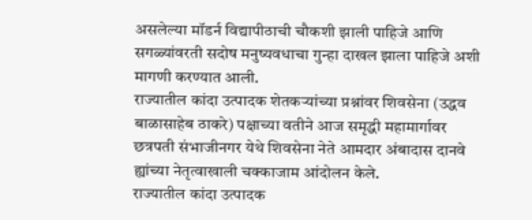असलेल्या मॉडर्न विद्यापीठाची चौकशी झाली पाहिजे आणि सगळ्यांवरती सदोष मनुष्यवधाचा गुन्हा दाखल झाला पाहिजे अशी मागणी करण्यात आली.
राज्यातील कांदा उत्पादक शेतकऱ्यांच्या प्रश्नांवर शिवसेना (उद्धव बाळासाहेब ठाकरे) पक्षाच्या वतीने आज समृद्धी महामार्गावर छत्रपती संभाजीनगर येथे शिवसेना नेते आमदार अंबादास दानवे ह्यांच्या नेतृत्वाखाली चक्काजाम आंदोलन केले.
राज्यातील कांदा उत्पादक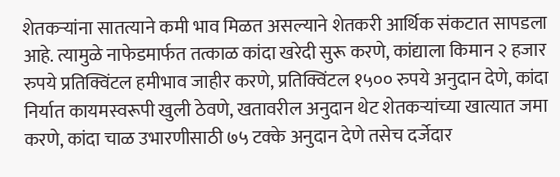शेतकऱ्यांना सातत्याने कमी भाव मिळत असल्याने शेतकरी आर्थिक संकटात सापडला आहे. त्यामुळे नाफेडमार्फत तत्काळ कांदा खरेदी सुरू करणे, कांद्याला किमान २ हजार रुपये प्रतिक्विंटल हमीभाव जाहीर करणे, प्रतिक्विंटल १५०० रुपये अनुदान देणे, कांदा निर्यात कायमस्वरूपी खुली ठेवणे, खतावरील अनुदान थेट शेतकऱ्यांच्या खात्यात जमा करणे, कांदा चाळ उभारणीसाठी ७५ टक्के अनुदान देणे तसेच दर्जेदार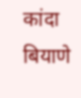कांदा बियाणे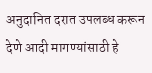अनुदानित दरात उपलब्ध करून देणे आदी मागण्यांसाठी हे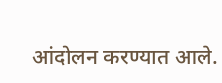आंदोलन करण्यात आले.